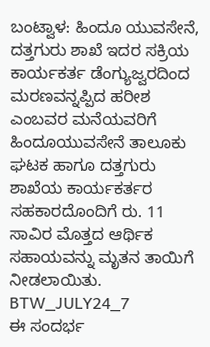ಬಂಟ್ವಾಳ: ಹಿಂದೂ ಯುವಸೇನೆ, ದತ್ತಗುರು ಶಾಖೆ ಇದರ ಸಕ್ರಿಯ ಕಾರ್ಯಕರ್ತ ಡೆಂಗ್ಯುಜ್ವರದಿಂದ ಮರಣವನ್ನಪ್ಪಿದ ಹರೀಶ ಎಂಬವರ ಮನೆಯವರಿಗೆ ಹಿಂದೂಯುವಸೇನೆ ತಾಲೂಕು ಘಟಕ ಹಾಗೂ ದತ್ತಗುರು ಶಾಖೆಯ ಕಾರ್ಯಕರ್ತರ ಸಹಕಾರದೊಂದಿಗೆ ರು. 11 ಸಾವಿರ ಮೊತ್ತದ ಆರ್ಥಿಕ ಸಹಾಯವನ್ನು ಮೃತನ ತಾಯಿಗೆ ನೀಡಲಾಯಿತು.
BTW_JULY24_7
ಈ ಸಂದರ್ಭ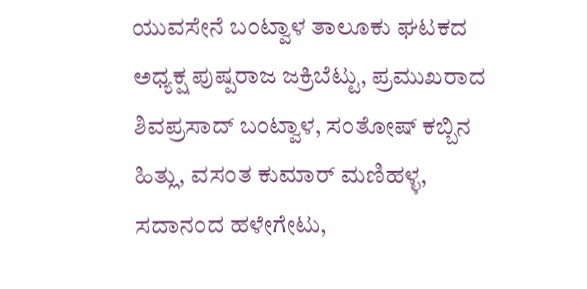ಯುವಸೇನೆ ಬಂಟ್ವಾಳ ತಾಲೂಕು ಘಟಕದ ಅಧ್ಯಕ್ಷ ಪುಷ್ಪರಾಜ ಜಕ್ರಿಬೆಟ್ಟು, ಪ್ರಮುಖರಾದ ಶಿವಪ್ರಸಾದ್ ಬಂಟ್ವಾಳ, ಸಂತೋಷ್ ಕಬ್ಬಿನ ಹಿತ್ಲು, ವಸಂತ ಕುಮಾರ್ ಮಣಿಹಳ್ಳ, ಸದಾನಂದ ಹಳೇಗೇಟು,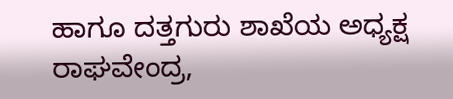ಹಾಗೂ ದತ್ತಗುರು ಶಾಖೆಯ ಅಧ್ಯಕ್ಷ ರಾಘವೇಂದ್ರ,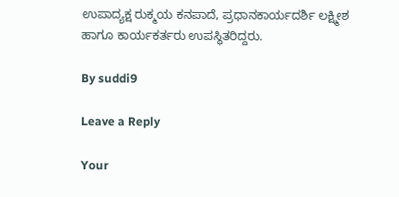ಉಪಾದ್ಯಕ್ಷ ರುಕ್ಮಯ ಕನಪಾದೆ, ಪ್ರಧಾನಕಾರ್ಯದರ್ಶಿ ಲಕ್ಷ್ಮೀಶ ಹಾಗೂ ಕಾರ್ಯಕರ್ತರು ಉಪಸ್ಥಿತರಿದ್ದರು.

By suddi9

Leave a Reply

Your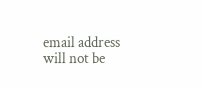email address will not be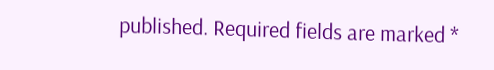published. Required fields are marked *